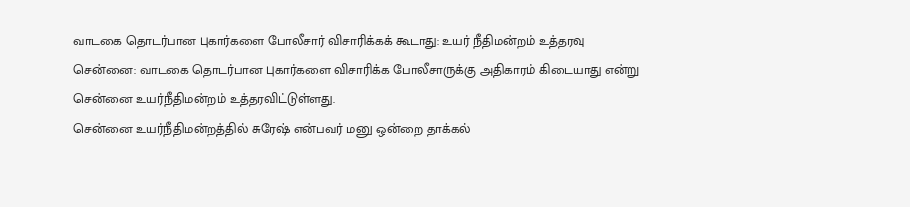வாடகை தொடர்பான புகார்களை போலீசார் விசாரிக்கக் கூடாது: உயர் நீதிமன்றம் உத்தரவு
சென்னை: வாடகை தொடர்பான புகார்களை விசாரிக்க போலீசாருக்கு அதிகாரம் கிடையாது என்று சென்னை உயர்நீதிமன்றம் உத்தரவிட்டுள்ளது.
சென்னை உயர்நீதிமன்றத்தில் சுரேஷ் என்பவர் மனு ஒன்றை தாக்கல்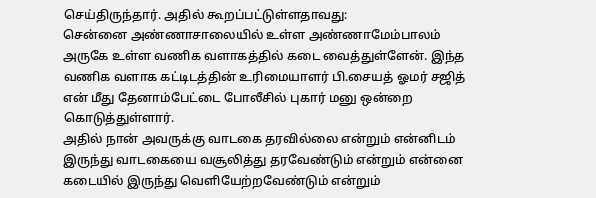செய்திருந்தார். அதில் கூறப்பட்டுள்ளதாவது:
சென்னை அண்ணாசாலையில் உள்ள அண்ணாமேம்பாலம் அருகே உள்ள வணிக வளாகத்தில் கடை வைத்துள்ளேன். இந்த வணிக வளாக கட்டிடத்தின் உரிமையாளர் பி.சையத் ஓமர் சஜித் என் மீது தேனாம்பேட்டை போலீசில் புகார் மனு ஒன்றை கொடுத்துள்ளார்.
அதில் நான் அவருக்கு வாடகை தரவில்லை என்றும் என்னிடம் இருந்து வாடகையை வசூலித்து தரவேண்டும் என்றும் என்னை கடையில் இருந்து வெளியேற்றவேண்டும் என்றும்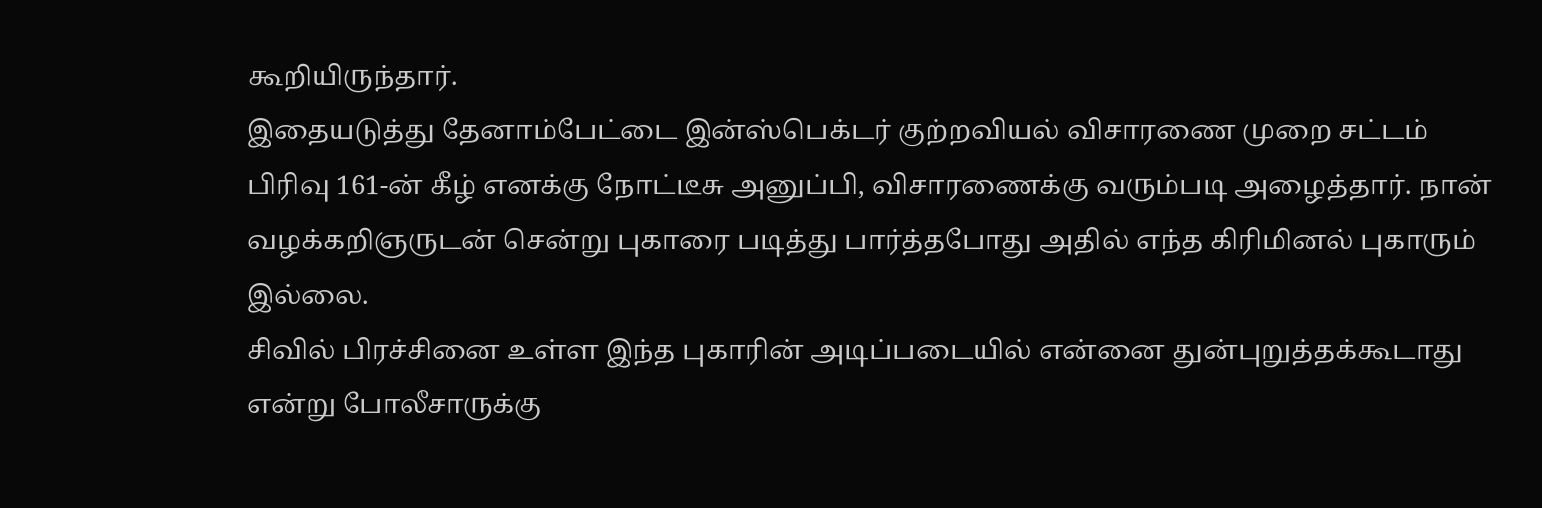கூறியிருந்தார்.
இதையடுத்து தேனாம்பேட்டை இன்ஸ்பெக்டர் குற்றவியல் விசாரணை முறை சட்டம் பிரிவு 161-ன் கீழ் எனக்கு நோட்டீசு அனுப்பி, விசாரணைக்கு வரும்படி அழைத்தார். நான் வழக்கறிஞருடன் சென்று புகாரை படித்து பார்த்தபோது அதில் எந்த கிரிமினல் புகாரும் இல்லை.
சிவில் பிரச்சினை உள்ள இந்த புகாரின் அடிப்படையில் என்னை துன்புறுத்தக்கூடாது என்று போலீசாருக்கு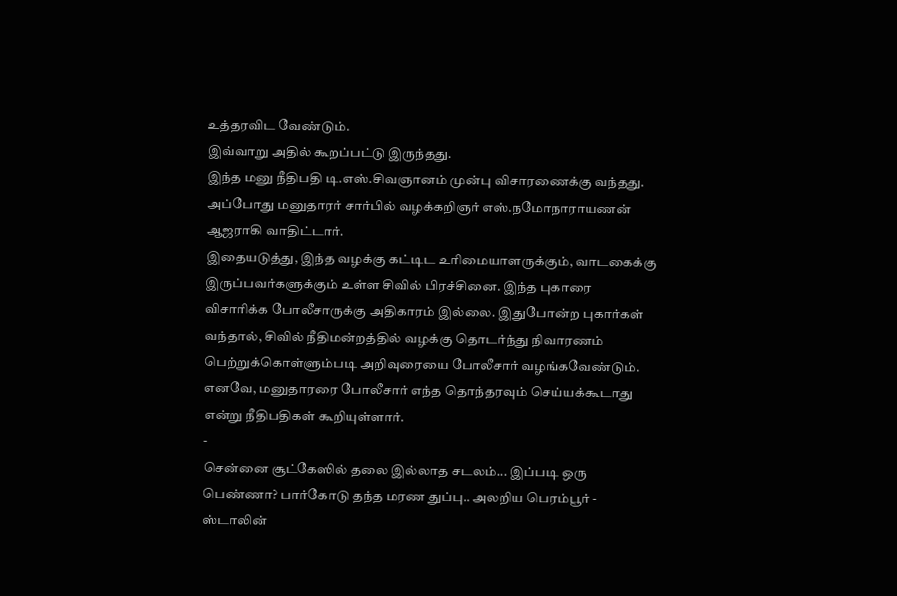உத்தரவிட வேண்டும்.
இவ்வாறு அதில் கூறப்பட்டு இருந்தது.
இந்த மனு நீதிபதி டி.எஸ்.சிவஞானம் முன்பு விசாரணைக்கு வந்தது. அப்போது மனுதாரர் சார்பில் வழக்கறிஞர் எஸ்.நமோநாராயணன் ஆஜராகி வாதிட்டார்.
இதையடுத்து, இந்த வழக்கு கட்டிட உரிமையாளருக்கும், வாடகைக்கு இருப்பவர்களுக்கும் உள்ள சிவில் பிரச்சினை. இந்த புகாரை விசாரிக்க போலீசாருக்கு அதிகாரம் இல்லை. இதுபோன்ற புகார்கள் வந்தால், சிவில் நீதிமன்றத்தில் வழக்கு தொடர்ந்து நிவாரணம் பெற்றுக்கொள்ளும்படி அறிவுரையை போலீசார் வழங்கவேண்டும்.
எனவே, மனுதாரரை போலீசார் எந்த தொந்தரவும் செய்யக்கூடாது என்று நீதிபதிகள் கூறியுள்ளார்.
-
சென்னை சூட்கேஸில் தலை இல்லாத சடலம்... இப்படி ஒரு பெண்ணா? பார்கோடு தந்த மரண துப்பு.. அலறிய பெரம்பூர் -
ஸ்டாலின்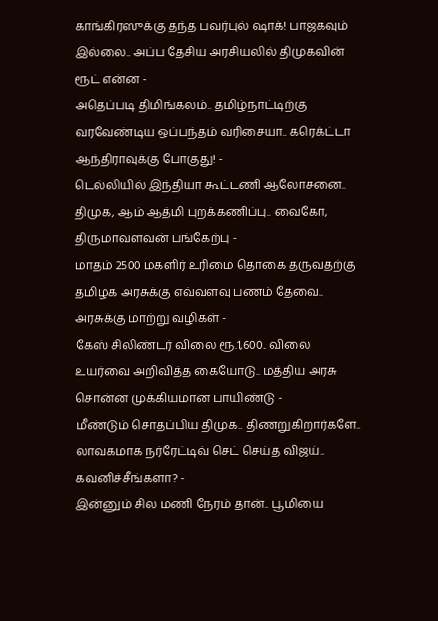காங்கிரஸுக்கு தந்த பவர்புல் ஷாக்! பாஜகவும் இல்லை.. அப்ப தேசிய அரசியலில் திமுகவின் ரூட் என்ன -
அதெப்படி திமிங்கலம்.. தமிழ்நாட்டிற்கு வரவேண்டிய ஒப்பந்தம் வரிசையா.. கரெக்ட்டா ஆந்திராவுக்கு போகுது! -
டெல்லியில் இந்தியா கூட்டணி ஆலோசனை.. திமுக, ஆம் ஆத்மி புறக்கணிப்பு.. வைகோ, திருமாவளவன் பங்கேற்பு -
மாதம் 2500 மகளிர் உரிமை தொகை தருவதற்கு தமிழக அரசுக்கு எவ்வளவு பணம் தேவை.. அரசுக்கு மாற்று வழிகள் -
கேஸ் சிலிண்டர் விலை ரூ.1,600.. விலை உயர்வை அறிவித்த கையோடு.. மத்திய அரசு சொன்ன முக்கியமான பாயிண்டு -
மீண்டும் சொதப்பிய திமுக.. திணறுகிறார்களே.. லாவகமாக நர்ரேட்டிவ் செட் செய்த விஜய்.. கவனிச்சீங்களா? -
இன்னும் சில மணி நேரம் தான்.. பூமியை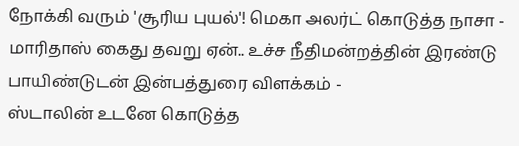நோக்கி வரும் 'சூரிய புயல்'! மெகா அலர்ட் கொடுத்த நாசா -
மாரிதாஸ் கைது தவறு ஏன்.. உச்ச நீதிமன்றத்தின் இரண்டு பாயிண்டுடன் இன்பத்துரை விளக்கம் -
ஸ்டாலின் உடனே கொடுத்த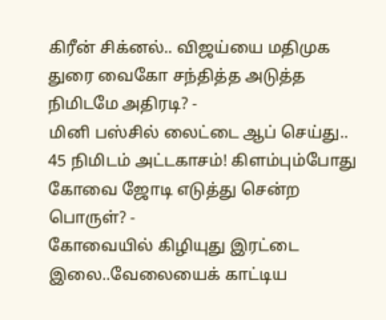கிரீன் சிக்னல்.. விஜய்யை மதிமுக துரை வைகோ சந்தித்த அடுத்த நிமிடமே அதிரடி? -
மினி பஸ்சில் லைட்டை ஆப் செய்து.. 45 நிமிடம் அட்டகாசம்! கிளம்பும்போது கோவை ஜோடி எடுத்து சென்ற பொருள்? -
கோவையில் கிழியுது இரட்டை இலை..வேலையைக் காட்டிய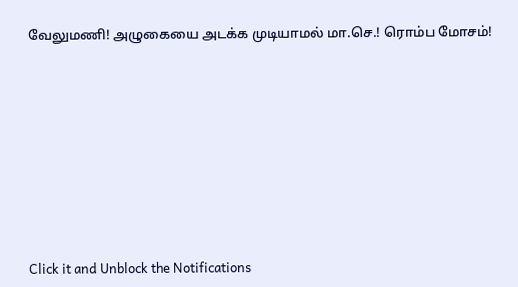வேலுமணி! அழுகையை அடக்க முடியாமல் மா.செ.! ரொம்ப மோசம்!












Click it and Unblock the Notifications